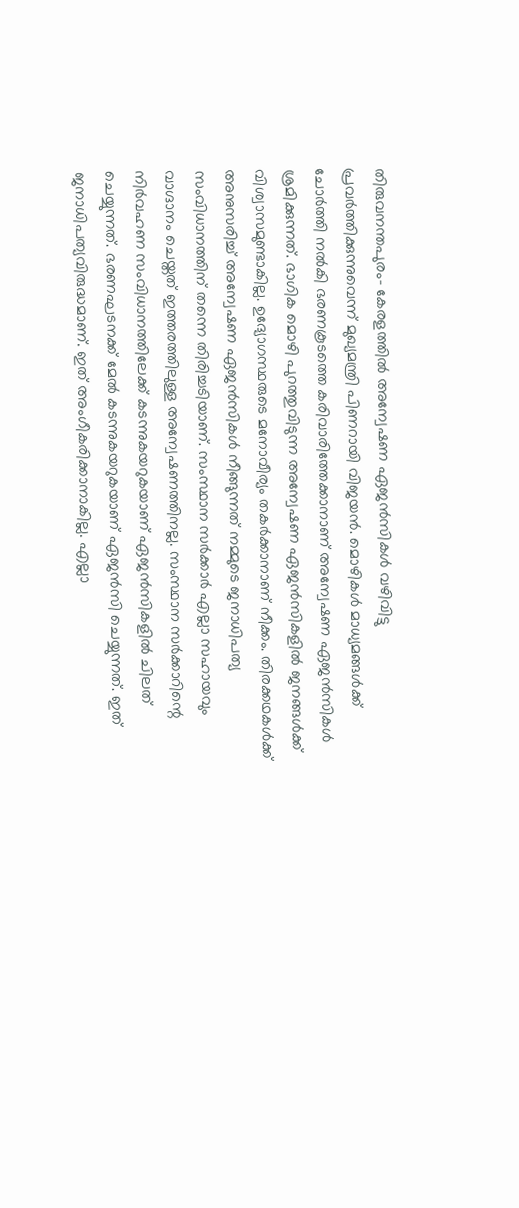തിരുവനന്തപുരം- കേരളത്തിൽ അന്വേഷണ ഏജൻസികൾ വഴിവിട്ടു പ്രവർത്തിക്കുന്നുവെന്ന് മുഖ്യമന്ത്രി പിണറായി വിജയൻ. മൊഴികൾ മാധ്യമങ്ങൾക്ക് ചോർത്തി നൽകി ഭരണകൂടത്തെ കരിവാരിത്തേക്കാനാണ് അന്വേഷണ ഏജൻസികൾ ശ്രമിക്കുന്നത്. ഭാഗിക മൊഴി പുറത്തുവിടുന്ന അന്വേഷണ ഏജൻസികളിൽ ജനങ്ങൾക്ക് വിശ്വാസമുണ്ടാകില്ല. ഉദ്യോഗസ്ഥരുടെ മനോവീര്യം തകർക്കാനാണ് നീക്കം. തിരക്കഥകൾക്ക് അനുസരിച്ച് അന്വേഷണ ഏജൻസികൾ നീങ്ങുന്നത് നമ്മുടെ ജനാധിപത്യ സംവിധാനത്തിന് തന്നെ തിരിച്ചടിയാണ്. സംസ്ഥാന സർക്കാർ എല്ലാ സഹായവും വാഗ്ദാനം ചെയ്തത് ഇത്തരത്തിലുള്ള അന്വേഷണത്തിനല്ല. സംസ്ഥാന സർക്കാറിന്റെ നിർവഹണ സംവിധാനത്തിലേക്ക് കടന്നുകയറുകയാണ് ഏജൻസികളിൽ ചിലത് ചെയ്യുന്നത്. ഭരണഘടനക്ക് മേൽ കടന്നുകയറുകയാണ് ഏജൻസി ചെയ്യുന്നത്. ഇത് ജനാധിപത്യവിരുദ്ധമാണ്. ഇത് അംഗീകരിക്കാനാകില്ല. എല്ലാ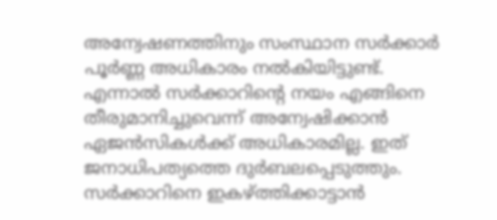അന്വേഷണത്തിനും സംസ്ഥാന സർക്കാർ പൂർണ്ണ അധികാരം നൽകിയിട്ടുണ്ട്. എന്നാൽ സർക്കാറിന്റെ നയം എങ്ങിനെ തീരുമാനിച്ചുവെന്ന് അന്വേഷിക്കാൻ ഏജൻസികൾക്ക് അധികാരമില്ല. ഇത് ജനാധിപത്യത്തെ ദുർബലപ്പെടുത്തും. സർക്കാറിനെ ഇകഴ്ത്തിക്കാട്ടാൻ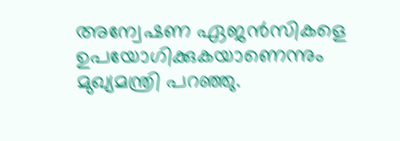അന്വേഷണ ഏജൻസികളെ ഉപയോഗിക്കുകയാണെന്നും മുഖ്യമന്ത്രി പറഞ്ഞു.